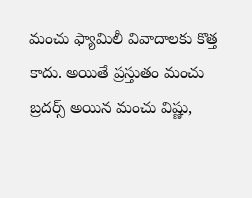మంచు ఫ్యామిలీ వివాదాలకు కొత్త కాదు. అయితే ప్రస్తుతం మంచు బ్రదర్స్ అయిన మంచు విష్ణు,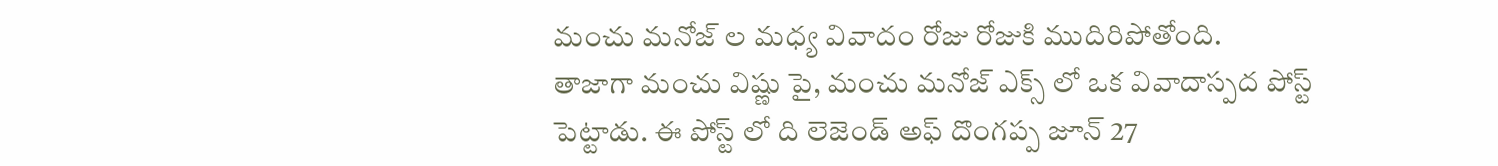మంచు మనోజ్ ల మధ్య వివాదం రోజు రోజుకి ముదిరిపోతోంది.
తాజాగా మంచు విష్ణు పై, మంచు మనోజ్ ఎక్స్ లో ఒక వివాదాస్పద పోస్ట్ పెట్టాడు. ఈ పోస్ట్ లో ది లెజెండ్ అఫ్ దొంగప్ప జూన్ 27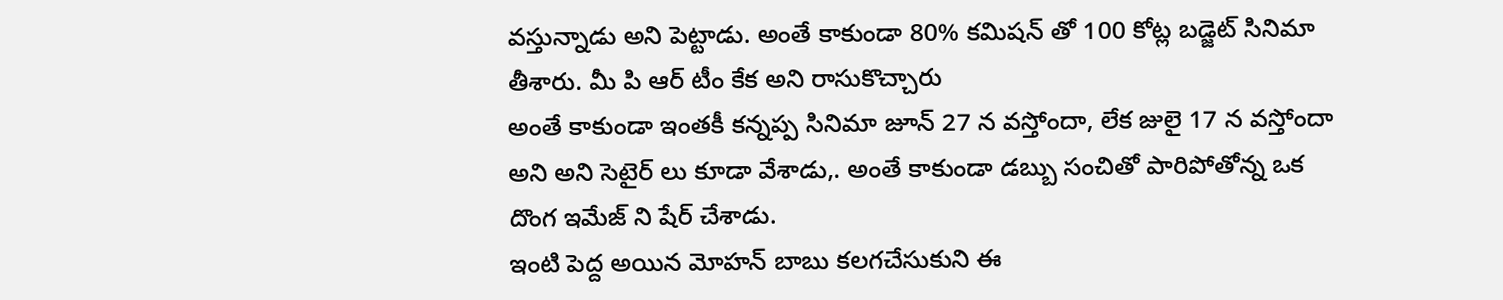వస్తున్నాడు అని పెట్టాడు. అంతే కాకుండా 80% కమిషన్ తో 100 కోట్ల బడ్జెట్ సినిమా తీశారు. మీ పి ఆర్ టీం కేక అని రాసుకొచ్చారు
అంతే కాకుండా ఇంతకీ కన్నప్ప సినిమా జూన్ 27 న వస్తోందా, లేక జులై 17 న వస్తోందా అని అని సెటైర్ లు కూడా వేశాడు,. అంతే కాకుండా డబ్బు సంచితో పారిపోతోన్న ఒక దొంగ ఇమేజ్ ని షేర్ చేశాడు.
ఇంటి పెద్ద అయిన మోహన్ బాబు కలగచేసుకుని ఈ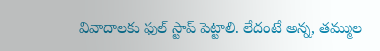వివాదాలకు ఫుల్ స్టాప్ పెట్టాలి. లేదంటే అన్న, తమ్ముల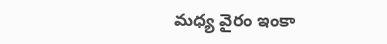మధ్య వైరం ఇంకా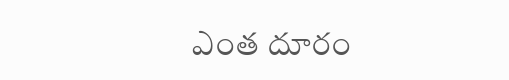ఎంత దూరం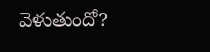వెళుతుందో?